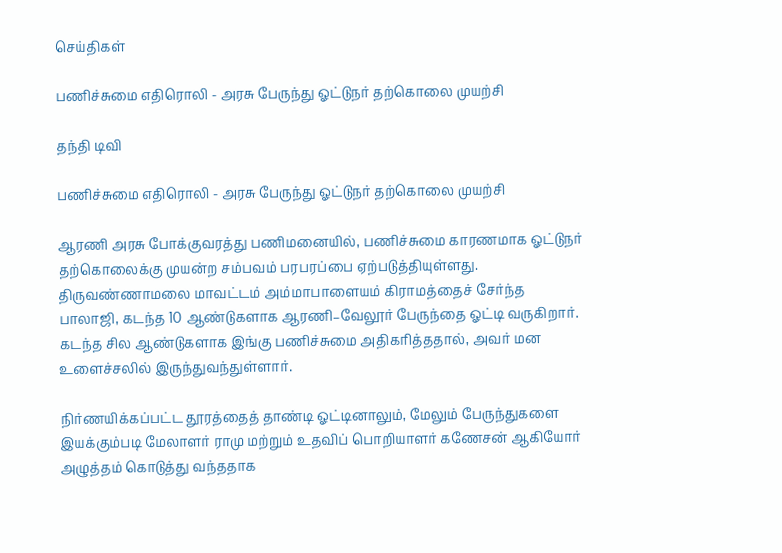செய்திகள்

பணிச்சுமை எதிரொலி - அரசு பேருந்து ஓட்டுநர் தற்கொலை முயற்சி

தந்தி டிவி

பணிச்சுமை எதிரொலி - அரசு பேருந்து ஓட்டுநர் தற்கொலை முயற்சி

ஆரணி அரசு போக்குவரத்து பணிமனையில், பணிச்சுமை காரணமாக ஓட்டுநர் தற்கொலைக்கு முயன்ற சம்பவம் பரபரப்பை ஏற்படுத்தியுள்ளது. திருவண்ணாமலை மாவட்டம் அம்மாபாளையம் கிராமத்தைச் சேர்ந்த பாலாஜி, கடந்த 10 ஆண்டுகளாக ஆரணி–வேலூர் பேருந்தை ஓட்டி வருகிறார். கடந்த சில ஆண்டுகளாக இங்கு பணிச்சுமை அதிகரித்ததால், அவர் மன உளைச்சலில் இருந்துவந்துள்ளார்.

நிர்ணயிக்கப்பட்ட தூரத்தைத் தாண்டி ஓட்டினாலும், மேலும் பேருந்துகளை இயக்கும்படி மேலாளர் ராமு மற்றும் உதவிப் பொறியாளர் கணேசன் ஆகியோர் அழுத்தம் கொடுத்து வந்ததாக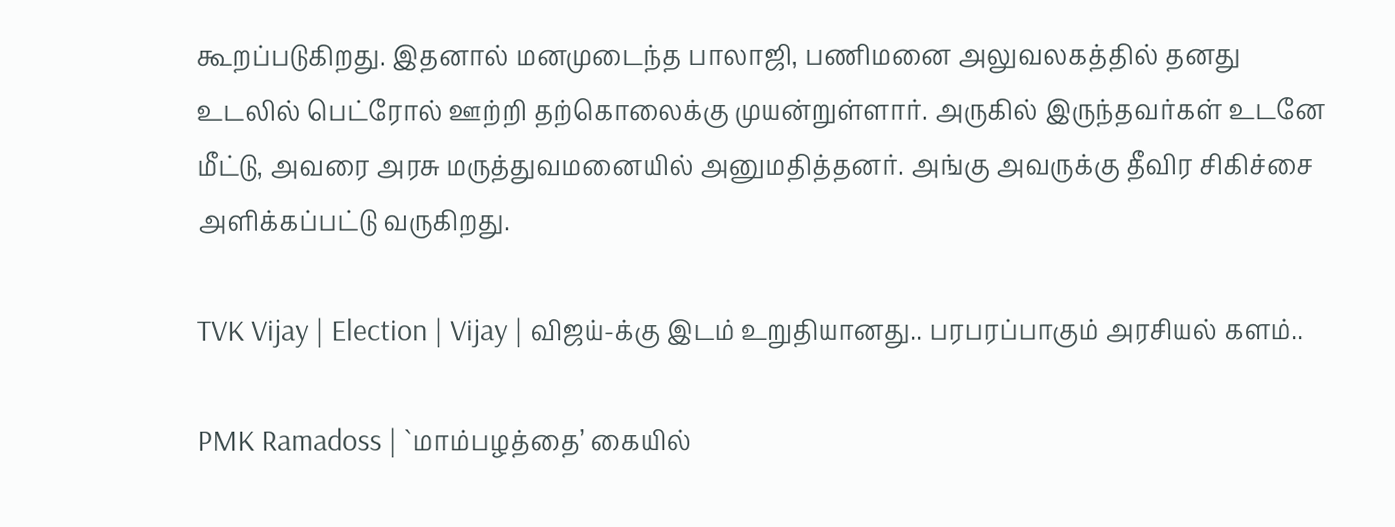கூறப்படுகிறது. இதனால் மனமுடைந்த பாலாஜி, பணிமனை அலுவலகத்தில் தனது உடலில் பெட்ரோல் ஊற்றி தற்கொலைக்கு முயன்றுள்ளார். அருகில் இருந்தவர்கள் உடனே மீட்டு, அவரை அரசு மருத்துவமனையில் அனுமதித்தனர். அங்கு அவருக்கு தீவிர சிகிச்சை அளிக்கப்பட்டு வருகிறது.

TVK Vijay | Election | Vijay | விஜய்-க்கு இடம் உறுதியானது.. பரபரப்பாகும் அரசியல் களம்..

PMK Ramadoss | `மாம்பழத்தை’ கையில்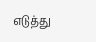எடுத்து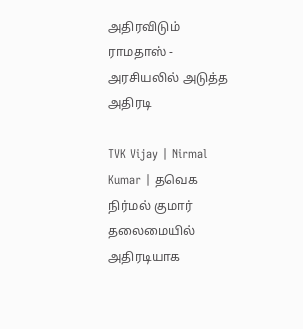அதிரவிடும் ராமதாஸ் - அரசியலில் அடுத்த அதிரடி

TVK Vijay | Nirmal Kumar | தவெக நிர்மல் குமார் தலைமையில் அதிரடியாக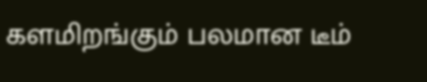களமிறங்கும் பலமான டீம்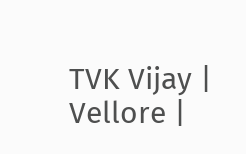TVK Vijay | Vellore |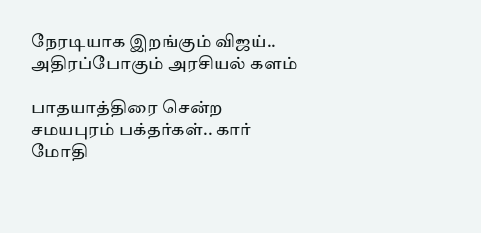நேரடியாக இறங்கும் விஜய்.. அதிரப்போகும் அரசியல் களம்

பாதயாத்திரை சென்ற சமயபுரம் பக்தர்கள்.. கார் மோதி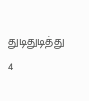துடிதுடித்து 4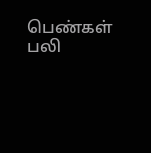பெண்கள் பலி